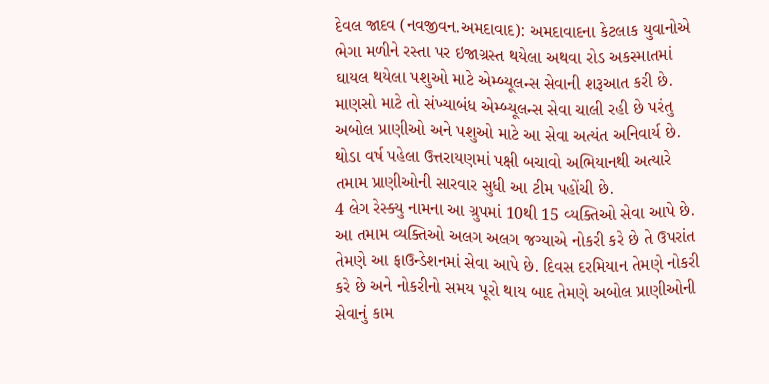દેવલ જાદવ (નવજીવન.અમદાવાદ): અમદાવાદના કેટલાક યુવાનોએ ભેગા મળીને રસ્તા પર ઇજાગ્રસ્ત થયેલા અથવા રોડ અકસ્માતમાં ઘાયલ થયેલા પશુઓ માટે એમ્બ્યૂલન્સ સેવાની શરૂઆત કરી છે. માણસો માટે તો સંખ્યાબંધ એમ્બ્યૂલન્સ સેવા ચાલી રહી છે પરંતુ અબોલ પ્રાણીઓ અને પશુઓ માટે આ સેવા અત્યંત અનિવાર્ય છે. થોડા વર્ષ પહેલા ઉત્તરાયણમાં પક્ષી બચાવો અભિયાનથી અત્યારે તમામ પ્રાણીઓની સારવાર સુધી આ ટીમ પહોંચી છે.
4 લેગ રેસ્ક્યુ નામના આ ગ્રુપમાં 10થી 15 વ્યક્તિઓ સેવા આપે છે. આ તમામ વ્યક્તિઓ અલગ અલગ જગ્યાએ નોકરી કરે છે તે ઉપરાંત તેમણે આ ફાઉન્ડેશનમાં સેવા આપે છે. દિવસ દરમિયાન તેમણે નોકરી કરે છે અને નોકરીનો સમય પૂરો થાય બાદ તેમણે અબોલ પ્રાણીઓની સેવાનું કામ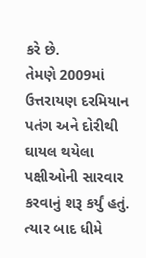કરે છે.
તેમણે 2009માં ઉત્તરાયણ દરમિયાન પતંગ અને દોરીથી ઘાયલ થયેલા પક્ષીઓની સારવાર કરવાનું શરૂ કર્યું હતું. ત્યાર બાદ ધીમે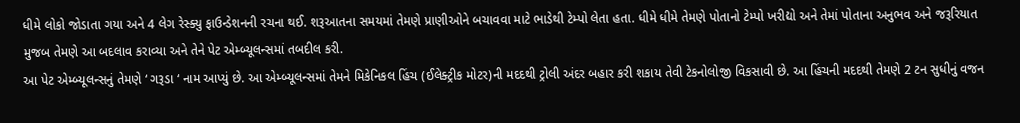ધીમે લોકો જોડાતા ગયા અને 4 લેગ રેસ્ક્યુ ફાઉન્ડેશનની રચના થઈ. શરૂઆતના સમયમાં તેમણે પ્રાણીઓને બચાવવા માટે ભાડેથી ટેમ્પો લેતા હતા. ધીમે ધીમે તેમણે પોતાનો ટેમ્પો ખરીદ્યો અને તેમાં પોતાના અનુભવ અને જરૂરિયાત મુજબ તેમણે આ બદલાવ કરાવ્યા અને તેને પેટ એમ્બ્યૂલન્સમાં તબદીલ કરી.
આ પેટ એમ્બ્યૂલન્સનું તેમણે ‘ ગરૂડા ‘ નામ આપ્યું છે. આ એમ્બ્યૂલન્સમાં તેમને મિકેનિકલ હિંચ (ઈલેક્ટ્રીક મોટર)ની મદદથી ટ્રોલી અંદર બહાર કરી શકાય તેવી ટેકનોલોજી વિકસાવી છે. આ હિંચની મદદથી તેમણે 2 ટન સુધીનું વજન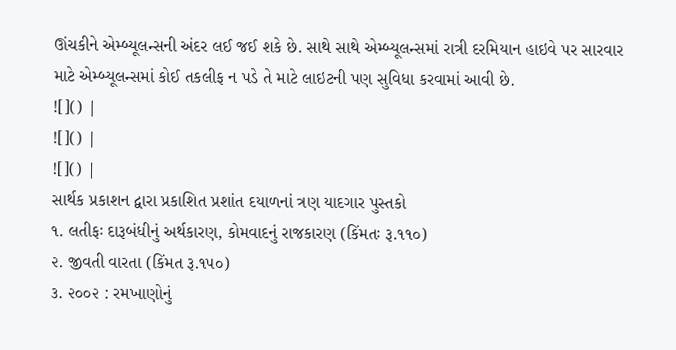ઊંચકીને એમ્બ્યૂલન્સની અંદર લઈ જઈ શકે છે. સાથે સાથે એમ્બ્યૂલન્સમાં રાત્રી દરમિયાન હાઇવે પર સારવાર માટે એમ્બ્યૂલન્સમાં કોઈ તકલીફ ન પડે તે માટે લાઇટની પણ સુવિધા કરવામાં આવી છે.
![]() |
![]() |
![]() |
સાર્થક પ્રકાશન દ્વારા પ્રકાશિત પ્રશાંત દયાળનાં ત્રણ યાદગાર પુસ્તકો
૧. લતીફઃ દારૂબંધીનું અર્થકારણ, કોમવાદનું રાજકારણ (કિંમતઃ રૂ.૧૧૦)
૨. જીવતી વારતા (કિંમત રૂ.૧૫૦)
૩. ૨૦૦૨ : રમખાણોનું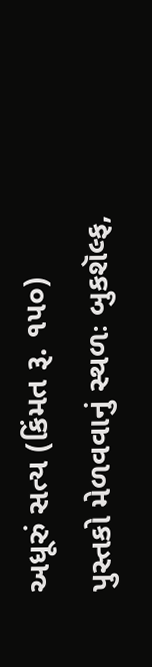અધૂરું સત્ય (કિંમત રૂ. ૧૫૦)
પુસ્તકો મેળવવાનું સ્થળઃ બુકશૅલ્ફ,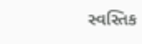સ્વસ્તિક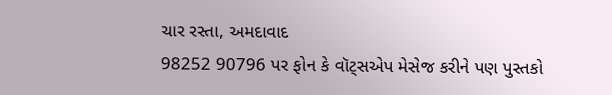ચાર રસ્તા, અમદાવાદ
98252 90796 પર ફોન કે વૉટ્સએપ મેસેજ કરીને પણ પુસ્તકો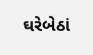ઘરેબેઠાં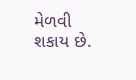મેળવી શકાય છે.